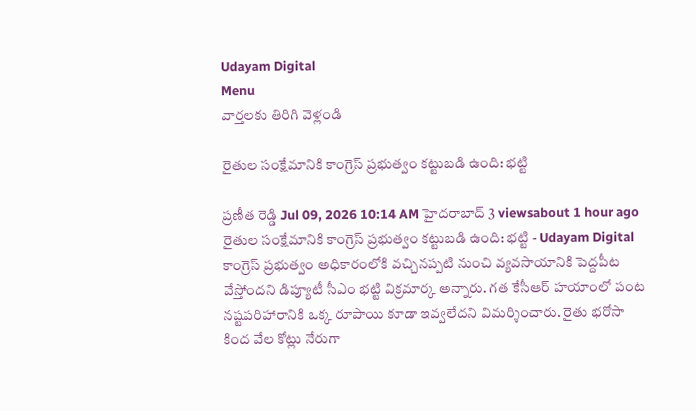Udayam Digital
Menu
వార్తలకు తిరిగి వెళ్లండి

రైతుల సంక్షేమానికి కాంగ్రెస్ ప్రభుత్వం కట్టుబడి ఉంది: భట్టి

ప్రణీత రెడ్డి Jul 09, 2026 10:14 AM హైదరాబాద్ 3 viewsabout 1 hour ago
రైతుల సంక్షేమానికి కాంగ్రెస్ ప్రభుత్వం కట్టుబడి ఉంది: భట్టి - Udayam Digital
కాంగ్రెస్ ప్రభుత్వం అధికారంలోకి వచ్చినప్పటి నుంచి వ్యవసాయానికి పెద్దపీట వేస్తోందని డిప్యూటీ సీఎం భట్టి విక్రమార్క అన్నారు. గత కేసీఆర్ హయాంలో పంట నష్టపరిహారానికి ఒక్క రూపాయి కూడా ఇవ్వలేదని విమర్శించారు. రైతు భరోసా కింద వేల కోట్లు నేరుగా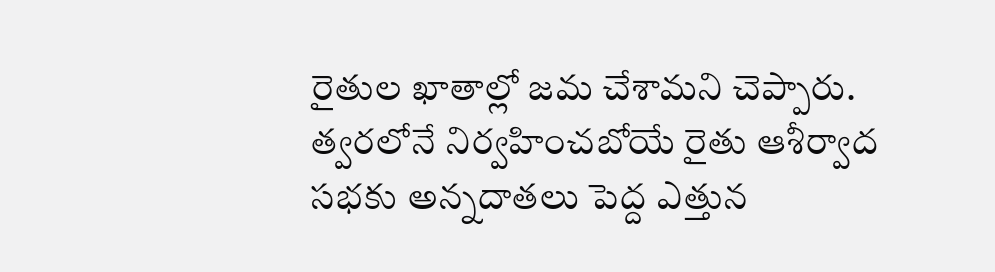రైతుల ఖాతాల్లో జమ చేశామని చెప్పారు. త్వరలోనే నిర్వహించబోయే రైతు ఆశీర్వాద సభకు అన్నదాతలు పెద్ద ఎత్తున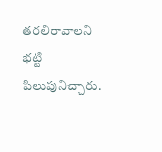తరలిరావాలని భట్టి పిలుపునిచ్చారు.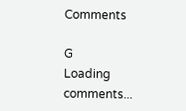Comments

G
Loading comments...